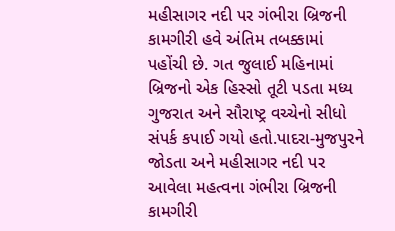મહીસાગર નદી પર ગંભીરા બ્રિજની કામગીરી હવે અંતિમ તબક્કામાં પહોંચી છે. ગત જુલાઈ મહિનામાં બ્રિજનો એક હિસ્સો તૂટી પડતા મધ્ય ગુજરાત અને સૌરાષ્ટ્ર વચ્ચેનો સીધો સંપર્ક કપાઈ ગયો હતો.પાદરા-મુજપુરને જોડતા અને મહીસાગર નદી પર આવેલા મહત્વના ગંભીરા બ્રિજની કામગીરી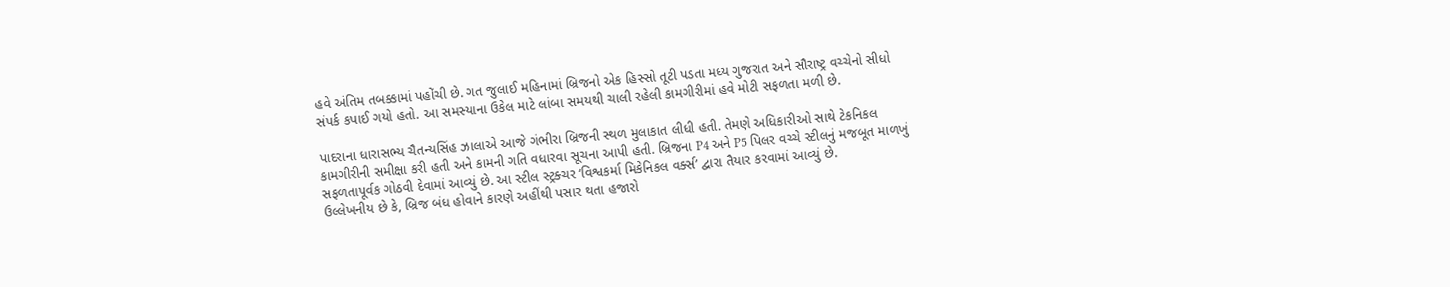હવે અંતિમ તબક્કામાં પહોંચી છે. ગત જુલાઈ મહિનામાં બ્રિજનો એક હિસ્સો તૂટી પડતા મધ્ય ગુજરાત અને સૌરાષ્ટ્ર વચ્ચેનો સીધો સંપર્ક કપાઈ ગયો હતો. આ સમસ્યાના ઉકેલ માટે લાંબા સમયથી ચાલી રહેલી કામગીરીમાં હવે મોટી સફળતા મળી છે.

પાદરાના ધારાસભ્ય ચૈતન્યસિંહ ઝાલાએ આજે ગંભીરા બ્રિજની સ્થળ મુલાકાત લીધી હતી. તેમણે અધિકારીઓ સાથે ટેકનિકલ કામગીરીની સમીક્ષા કરી હતી અને કામની ગતિ વધારવા સૂચના આપી હતી. બ્રિજના P4 અને P5 પિલર વચ્ચે સ્ટીલનું મજબૂત માળખું સફળતાપૂર્વક ગોઠવી દેવામાં આવ્યું છે. આ સ્ટીલ સ્ટ્રક્ચર ‘વિશ્વકર્મા મિકેનિકલ વર્ક્સ’ દ્વારા તૈયાર કરવામાં આવ્યું છે.
ઉલ્લેખનીય છે કે, બ્રિજ બંધ હોવાને કારણે અહીંથી પસાર થતા હજારો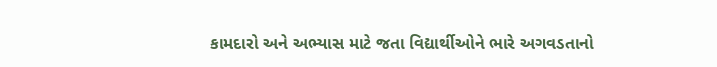કામદારો અને અભ્યાસ માટે જતા વિદ્યાર્થીઓને ભારે અગવડતાનો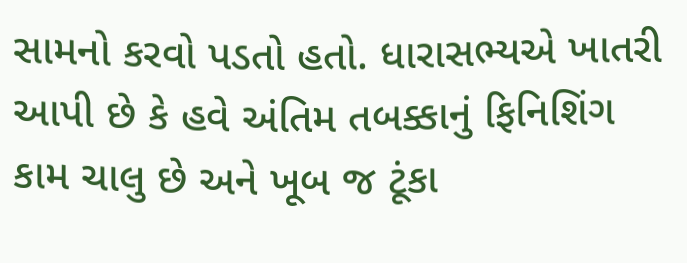સામનો કરવો પડતો હતો. ધારાસભ્યએ ખાતરી આપી છે કે હવે અંતિમ તબક્કાનું ફિનિશિંગ કામ ચાલુ છે અને ખૂબ જ ટૂંકા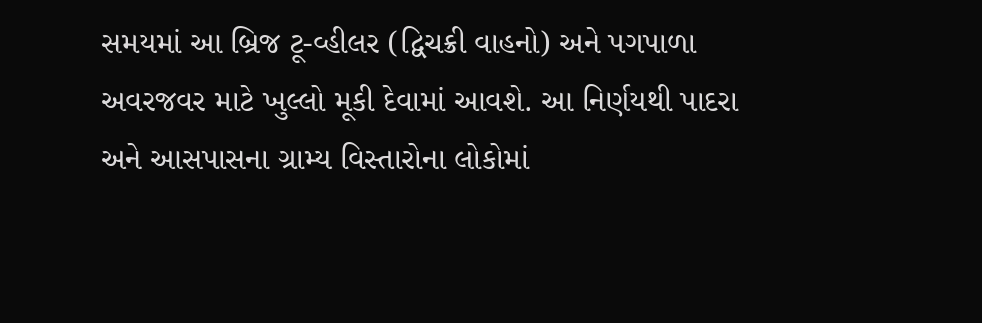સમયમાં આ બ્રિજ ટૂ-વ્હીલર (દ્વિચક્રી વાહનો) અને પગપાળા અવરજવર માટે ખુલ્લો મૂકી દેવામાં આવશે. આ નિર્ણયથી પાદરા અને આસપાસના ગ્રામ્ય વિસ્તારોના લોકોમાં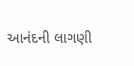આનંદની લાગણી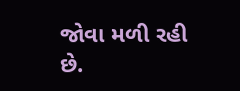જોવા મળી રહી છે.